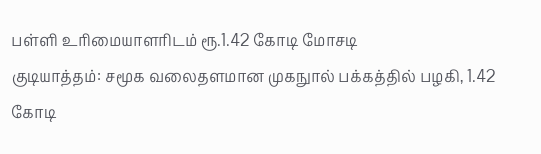பள்ளி உரிமையாளரிடம் ரூ.1.42 கோடி மோசடி
குடியாத்தம்: சமூக வலைதளமான முகநுால் பக்கத்தில் பழகி, 1.42 கோடி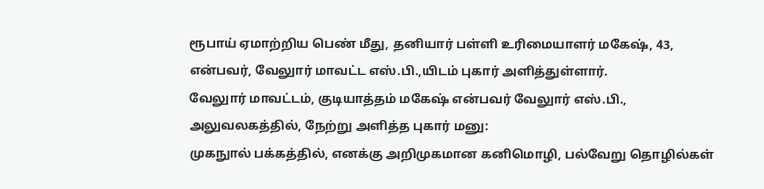ரூபாய் ஏமாற்றிய பெண் மீது, தனியார் பள்ளி உரிமையாளர் மகேஷ், 43, என்பவர், வேலுார் மாவட்ட எஸ்.பி.,யிடம் புகார் அளித்துள்ளார்.
வேலுார் மாவட்டம், குடியாத்தம் மகேஷ் என்பவர் வேலுார் எஸ்.பி., அலுவலகத்தில், நேற்று அளித்த புகார் மனு:
முகநுால் பக்கத்தில், எனக்கு அறிமுகமான கனிமொழி, பல்வேறு தொழில்கள்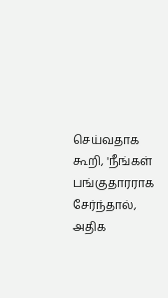செய்வதாக கூறி, 'நீங்கள் பங்குதாரராக சேர்ந்தால், அதிக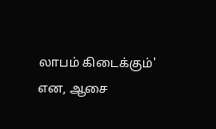லாபம் கிடைக்கும்' என, ஆசை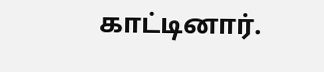காட்டினார்.